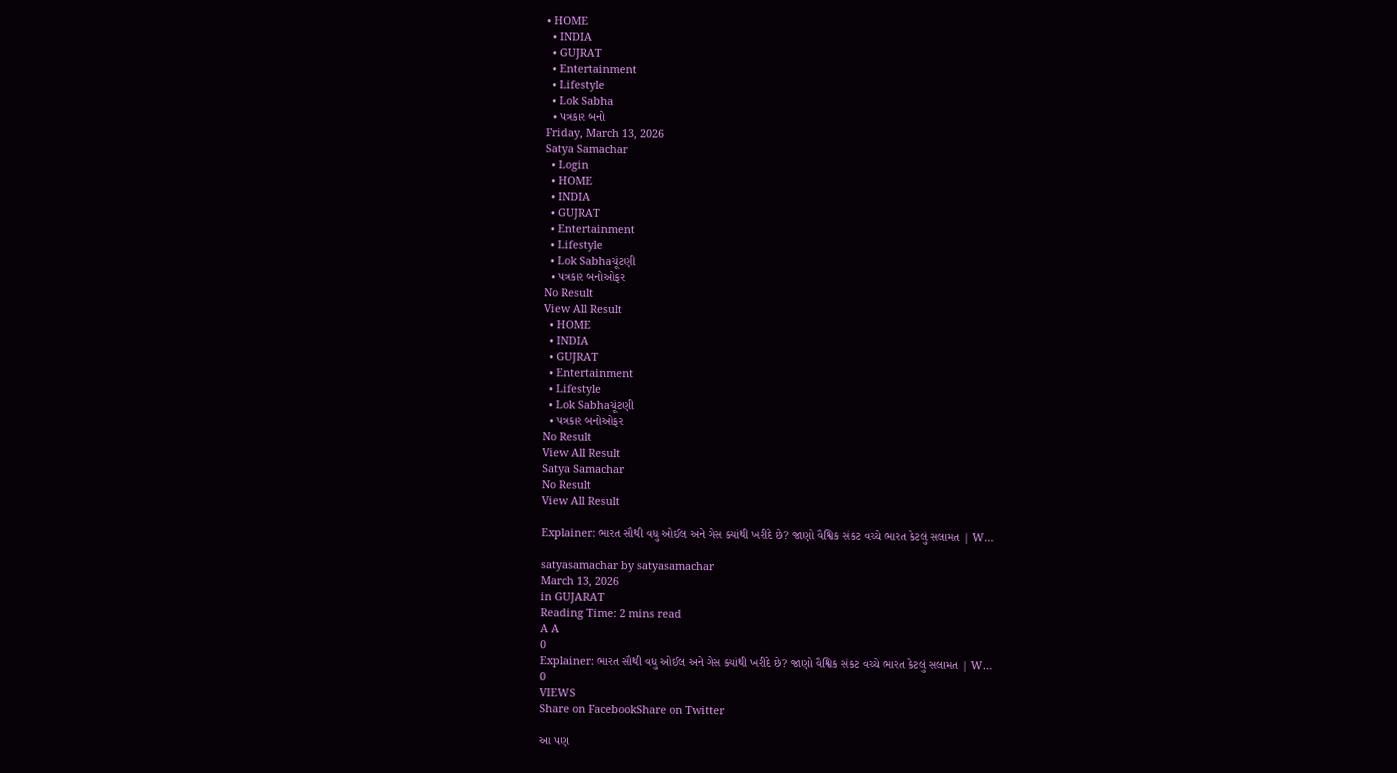• HOME
  • INDIA
  • GUJRAT
  • Entertainment
  • Lifestyle
  • Lok Sabha
  • પત્રકાર બનો
Friday, March 13, 2026
Satya Samachar
  • Login
  • HOME
  • INDIA
  • GUJRAT
  • Entertainment
  • Lifestyle
  • Lok Sabhaચૂંટણી
  • પત્રકાર બનોઓફર
No Result
View All Result
  • HOME
  • INDIA
  • GUJRAT
  • Entertainment
  • Lifestyle
  • Lok Sabhaચૂંટણી
  • પત્રકાર બનોઓફર
No Result
View All Result
Satya Samachar
No Result
View All Result

Explainer: ભારત સૌથી વધુ ઓઈલ અને ગેસ ક્યાંથી ખરીદે છે? જાણો વૈશ્વિક સંકટ વચ્ચે ભારત કેટલું સલામત | W…

satyasamachar by satyasamachar
March 13, 2026
in GUJARAT
Reading Time: 2 mins read
A A
0
Explainer: ભારત સૌથી વધુ ઓઈલ અને ગેસ ક્યાંથી ખરીદે છે? જાણો વૈશ્વિક સંકટ વચ્ચે ભારત કેટલું સલામત | W…
0
VIEWS
Share on FacebookShare on Twitter

આ પણ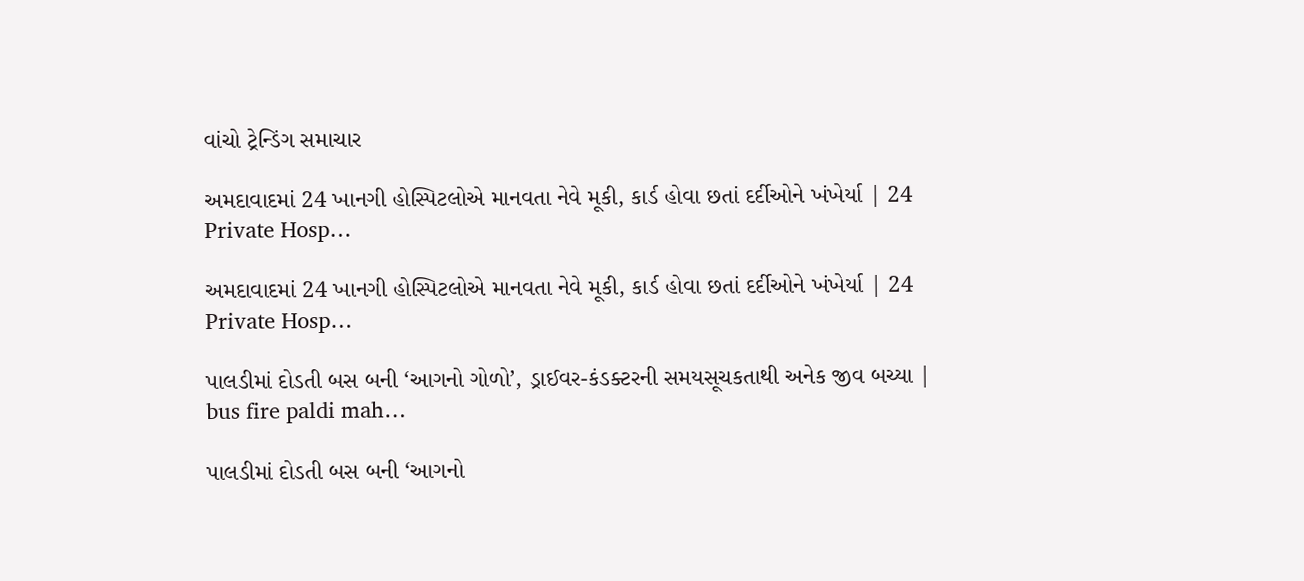વાંચો ટ્રેન્ડિંગ સમાચાર

અમદાવાદમાં 24 ખાનગી હોસ્પિટલોએ માનવતા નેવે મૂકી, કાર્ડ હોવા છતાં દર્દીઓને ખંખેર્યા | 24 Private Hosp…

અમદાવાદમાં 24 ખાનગી હોસ્પિટલોએ માનવતા નેવે મૂકી, કાર્ડ હોવા છતાં દર્દીઓને ખંખેર્યા | 24 Private Hosp…

પાલડીમાં દોડતી બસ બની ‘આગનો ગોળો’, ડ્રાઈવર-કંડક્ટરની સમયસૂચકતાથી અનેક જીવ બચ્યા | bus fire paldi mah…

પાલડીમાં દોડતી બસ બની ‘આગનો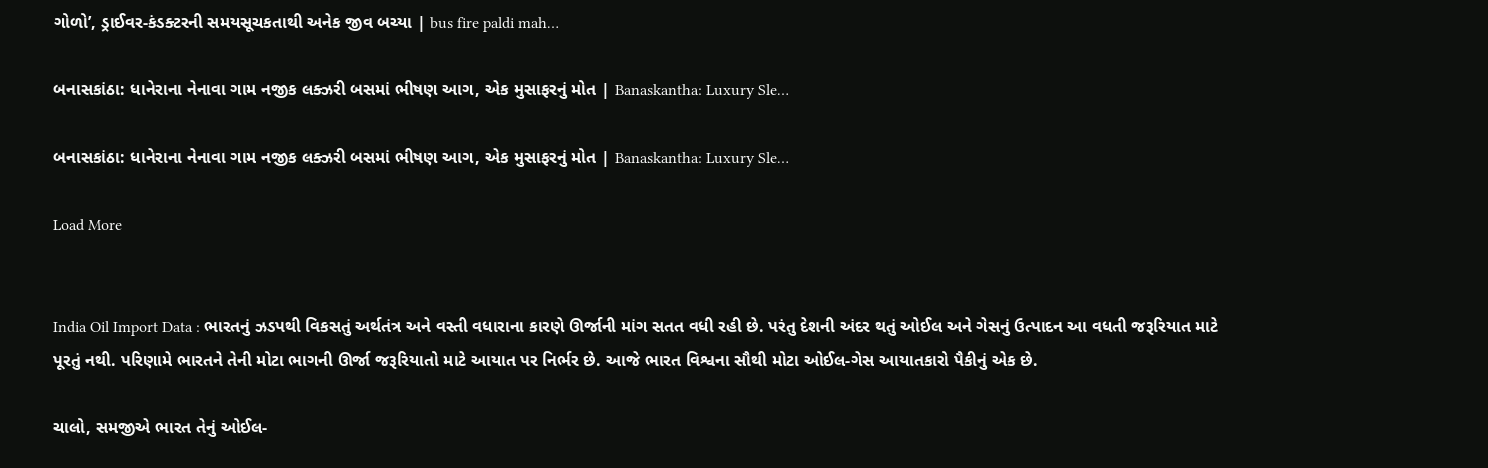ગોળો’, ડ્રાઈવર-કંડક્ટરની સમયસૂચકતાથી અનેક જીવ બચ્યા | bus fire paldi mah…

બનાસકાંઠા: ધાનેરાના નેનાવા ગામ નજીક લક્ઝરી બસમાં ભીષણ આગ, એક મુસાફરનું મોત | Banaskantha: Luxury Sle…

બનાસકાંઠા: ધાનેરાના નેનાવા ગામ નજીક લક્ઝરી બસમાં ભીષણ આગ, એક મુસાફરનું મોત | Banaskantha: Luxury Sle…

Load More


India Oil Import Data : ભારતનું ઝડપથી વિકસતું અર્થતંત્ર અને વસ્તી વધારાના કારણે ઊર્જાની માંગ સતત વધી રહી છે. પરંતુ દેશની અંદર થતું ઓઈલ અને ગેસનું ઉત્પાદન આ વધતી જરૂરિયાત માટે પૂરતું નથી. પરિણામે ભારતને તેની મોટા ભાગની ઊર્જા જરૂરિયાતો માટે આયાત પર નિર્ભર છે. આજે ભારત વિશ્વના સૌથી મોટા ઓઈલ-ગેસ આયાતકારો પૈકીનું એક છે.

ચાલો, સમજીએ ભારત તેનું ઓઈલ-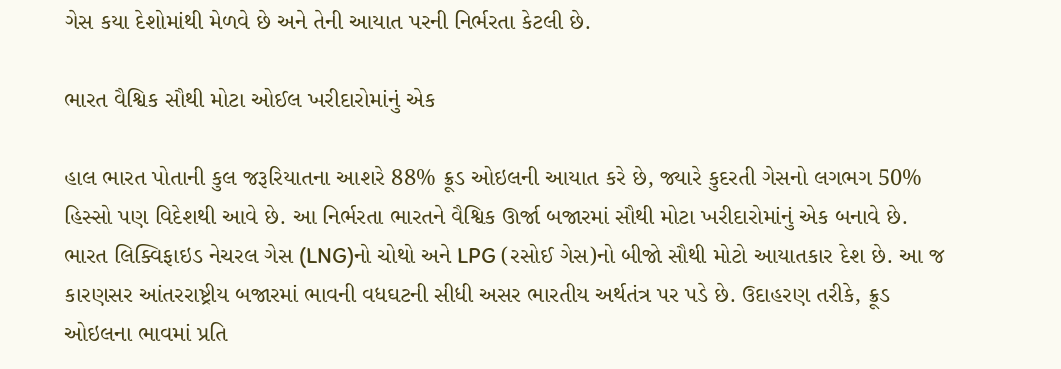ગેસ કયા દેશોમાંથી મેળવે છે અને તેની આયાત પરની નિર્ભરતા કેટલી છે.

ભારત વૈશ્વિક સૌથી મોટા ઓઈલ ખરીદારોમાંનું એક

હાલ ભારત પોતાની કુલ જરૂરિયાતના આશરે 88% ક્રૂડ ઓઇલની આયાત કરે છે, જ્યારે કુદરતી ગેસનો લગભગ 50% હિસ્સો પણ વિદેશથી આવે છે. આ નિર્ભરતા ભારતને વૈશ્વિક ઊર્જા બજારમાં સૌથી મોટા ખરીદારોમાંનું એક બનાવે છે. ભારત લિક્વિફાઇડ નેચરલ ગેસ (LNG)નો ચોથો અને LPG (રસોઈ ગેસ)નો બીજો સૌથી મોટો આયાતકાર દેશ છે. આ જ કારણસર આંતરરાષ્ટ્રીય બજારમાં ભાવની વધઘટની સીધી અસર ભારતીય અર્થતંત્ર પર પડે છે. ઉદાહરણ તરીકે, ક્રૂડ ઓઇલના ભાવમાં પ્રતિ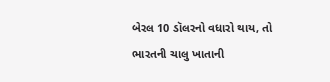બેરલ 10 ડૉલરનો વધારો થાય, તો ભારતની ચાલુ ખાતાની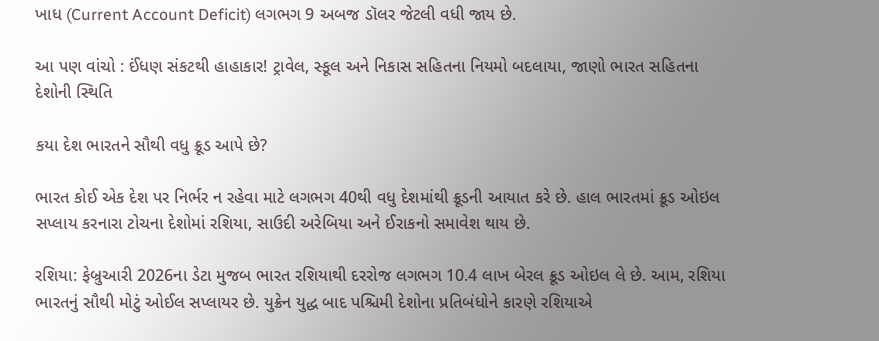ખાધ (Current Account Deficit) લગભગ 9 અબજ ડૉલર જેટલી વધી જાય છે.

આ પણ વાંચો : ઈંધણ સંકટથી હાહાકાર! ટ્રાવેલ, સ્કૂલ અને નિકાસ સહિતના નિયમો બદલાયા, જાણો ભારત સહિતના દેશોની સ્થિતિ

કયા દેશ ભારતને સૌથી વધુ ક્રૂડ આપે છે?

ભારત કોઈ એક દેશ પર નિર્ભર ન રહેવા માટે લગભગ 40થી વધુ દેશમાંથી ક્રૂડની આયાત કરે છે. હાલ ભારતમાં ક્રૂડ ઓઇલ સપ્લાય કરનારા ટોચના દેશોમાં રશિયા, સાઉદી અરેબિયા અને ઈરાકનો સમાવેશ થાય છે.

રશિયા: ફેબ્રુઆરી 2026ના ડેટા મુજબ ભારત રશિયાથી દરરોજ લગભગ 10.4 લાખ બેરલ ક્રૂડ ઓઇલ લે છે. આમ, રશિયા ભારતનું સૌથી મોટું ઓઈલ સપ્લાયર છે. યુક્રેન યુદ્ધ બાદ પશ્ચિમી દેશોના પ્રતિબંધોને કારણે રશિયાએ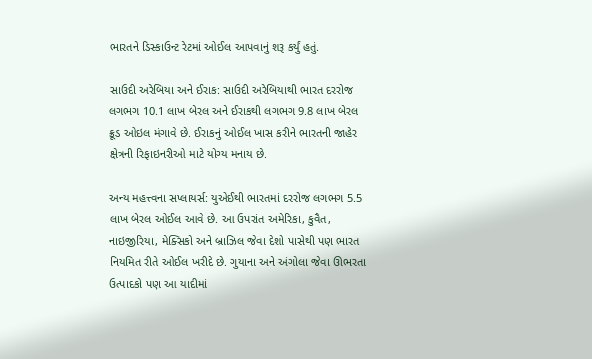ભારતને ડિસ્કાઉન્ટ રેટમાં ઓઈલ આપવાનું શરૂ કર્યું હતું.

સાઉદી અરેબિયા અને ઈરાક: સાઉદી અરેબિયાથી ભારત દરરોજ લગભગ 10.1 લાખ બેરલ અને ઈરાકથી લગભગ 9.8 લાખ બેરલ ક્રૂડ ઓઇલ મંગાવે છે. ઈરાકનું ઓઈલ ખાસ કરીને ભારતની જાહેર ક્ષેત્રની રિફાઇનરીઓ માટે યોગ્ય મનાય છે.

અન્ય મહત્ત્વના સપ્લાયર્સ: યુએઈથી ભારતમાં દરરોજ લગભગ 5.5 લાખ બેરલ ઓઈલ આવે છે. આ ઉપરાંત અમેરિકા, કુવૈત, નાઇજીરિયા, મેક્સિકો અને બ્રાઝિલ જેવા દેશો પાસેથી પણ ભારત નિયમિત રીતે ઓઈલ ખરીદે છે. ગુયાના અને અંગોલા જેવા ઊભરતા ઉત્પાદકો પણ આ યાદીમાં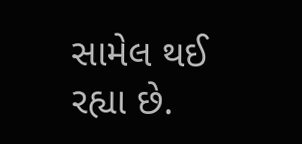સામેલ થઈ રહ્યા છે.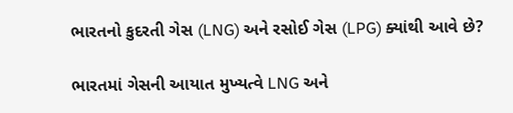ભારતનો કુદરતી ગેસ (LNG) અને રસોઈ ગેસ (LPG) ક્યાંથી આવે છે?

ભારતમાં ગેસની આયાત મુખ્યત્વે LNG અને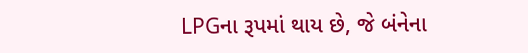LPGના રૂપમાં થાય છે, જે બંનેના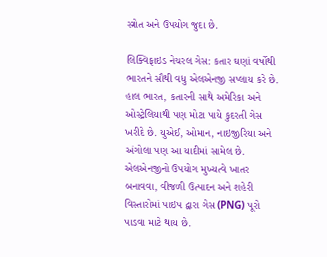સ્ત્રોત અને ઉપયોગ જુદા છે.

લિક્વિફાઇડ નેચરલ ગેસ: કતાર ઘણાં વર્ષોથી ભારતને સૌથી વધુ એલએનજી સપ્લાય કરે છે. હાલ ભારત, કતારની સાથે અમેરિકા અને ઓસ્ટ્રેલિયાથી પણ મોટા પાયે કુદરતી ગેસ ખરીદે છે. યુએઈ, ઓમાન, નાઇજીરિયા અને અંગોલા પણ આ યાદીમાં સામેલ છે. એલએનજીનો ઉપયોગ મુખ્યત્વે ખાતર બનાવવા, વીજળી ઉત્પાદન અને શહેરી વિસ્તારોમાં પાઇપ દ્વારા ગેસ (PNG) પૂરો પાડવા માટે થાય છે.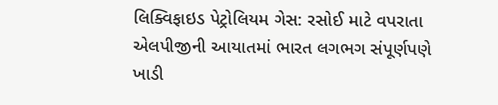લિક્વિફાઇડ પેટ્રોલિયમ ગેસ: રસોઈ માટે વપરાતા એલપીજીની આયાતમાં ભારત લગભગ સંપૂર્ણપણે ખાડી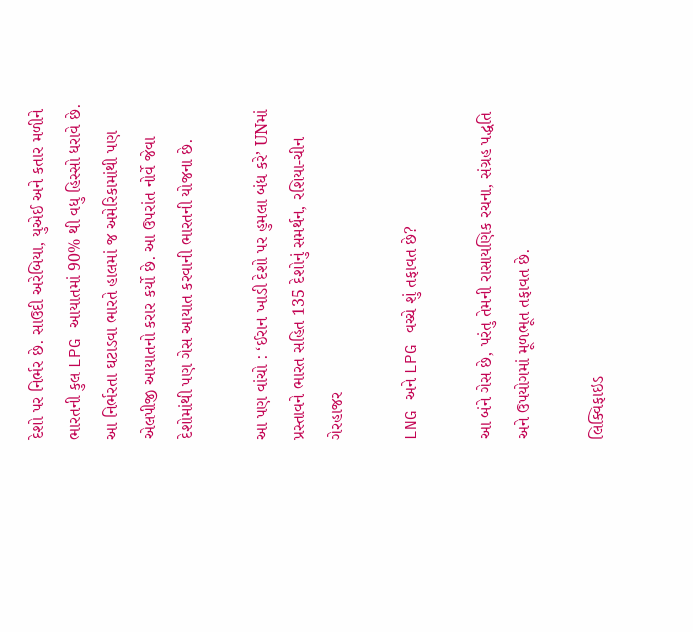દેશો પર નિર્ભર છે. સાઉદી અરેબિયા, યુએઈ અને કતાર મળીને ભારતની કુલ LPG આયાતમાં 90% થી વધુ હિસ્સો ધરાવે છે. આ નિર્ભરતા ઘટાડવા ભારતે હાલમાં જ અમેરિકામાંથી પણ એલપીજી આયાતનો કરાર કર્યો છે. આ ઉપરાંત નોર્વે જેવા દેશોમાંથી પણ ગેસ આયાત કરવાની ભારતની યોજના છે.

આ પણ વાંચો : ‘ઈરાન ખાડી દેશો પર હુમલા બંધ કરે’ UNમાં પ્રસ્તાવને ભારત સહિત 135 દેશોનું સમર્થન, રશિયા-ચીન ગેરહાજર

LNG અને LPG વચ્ચે શું તફાવત છે?

આ બંને ગેસ છે, પરંતુ તેમની રાસાયણિક રચના, સંગ્રહ પદ્ધતિ અને ઉપયોગમાં મૂળભૂત તફાવત છે.

લિક્વિફાઇડ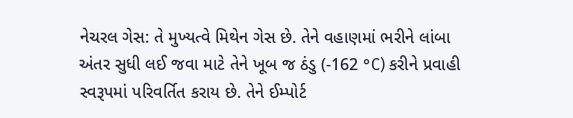નેચરલ ગેસ: તે મુખ્યત્વે મિથેન ગેસ છે. તેને વહાણમાં ભરીને લાંબા અંતર સુધી લઈ જવા માટે તેને ખૂબ જ ઠંડુ (-162 °C) કરીને પ્રવાહી સ્વરૂપમાં પરિવર્તિત કરાય છે. તેને ઈમ્પોર્ટ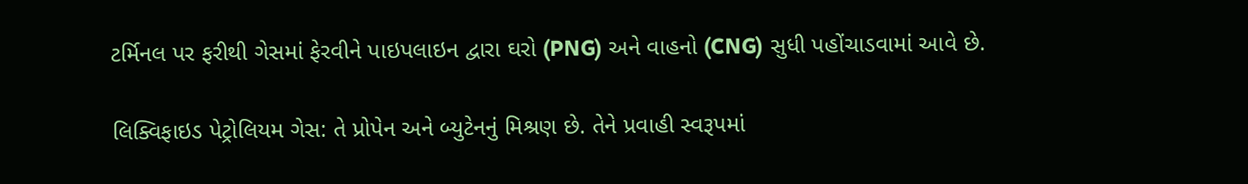ટર્મિનલ પર ફરીથી ગેસમાં ફેરવીને પાઇપલાઇન દ્વારા ઘરો (PNG) અને વાહનો (CNG) સુધી પહોંચાડવામાં આવે છે.

લિક્વિફાઇડ પેટ્રોલિયમ ગેસ: તે પ્રોપેન અને બ્યુટેનનું મિશ્રણ છે. તેને પ્રવાહી સ્વરૂપમાં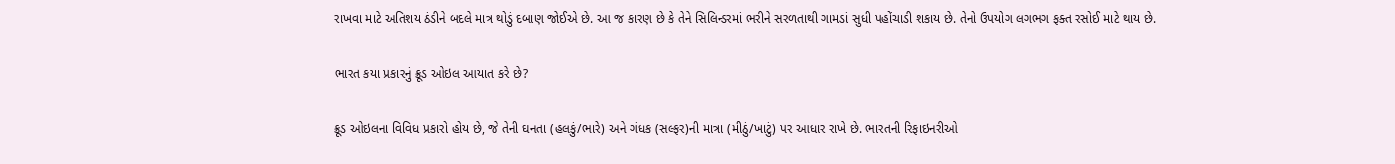રાખવા માટે અતિશય ઠંડીને બદલે માત્ર થોડું દબાણ જોઈએ છે. આ જ કારણ છે કે તેને સિલિન્ડરમાં ભરીને સરળતાથી ગામડાં સુધી પહોંચાડી શકાય છે. તેનો ઉપયોગ લગભગ ફક્ત રસોઈ માટે થાય છે.

ભારત કયા પ્રકારનું ક્રૂડ ઓઇલ આયાત કરે છે?

ક્રૂડ ઓઇલના વિવિધ પ્રકારો હોય છે, જે તેની ઘનતા (હલકું/ભારે) અને ગંધક (સલ્ફર)ની માત્રા (મીઠું/ખાટું) પર આધાર રાખે છે. ભારતની રિફાઇનરીઓ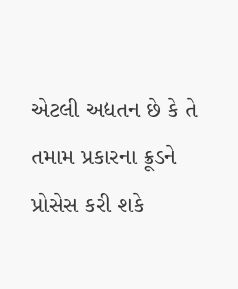એટલી અદ્યતન છે કે તે તમામ પ્રકારના ક્રૂડને પ્રોસેસ કરી શકે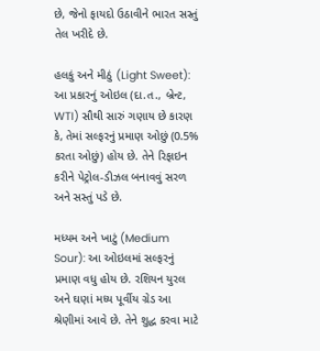છે, જેનો ફાયદો ઉઠાવીને ભારત સસ્તું તેલ ખરીદે છે.

હલકું અને મીઠું (Light Sweet): આ પ્રકારનું ઓઇલ (દા.ત., બ્રેન્ટ, WTI) સૌથી સારું ગણાય છે કારણ કે, તેમાં સલ્ફરનું પ્રમાણ ઓછું (0.5% કરતા ઓછું) હોય છે. તેને રિફાઇન કરીને પેટ્રોલ-ડીઝલ બનાવવું સરળ અને સસ્તું પડે છે.

મધ્યમ અને ખાટું (Medium Sour): આ ઓઇલમાં સલ્ફરનું પ્રમાણ વધુ હોય છે. રશિયન યુરલ અને ઘણાં મધ્ય પૂર્વીય ગ્રેડ આ શ્રેણીમાં આવે છે. તેને શુદ્ધ કરવા માટે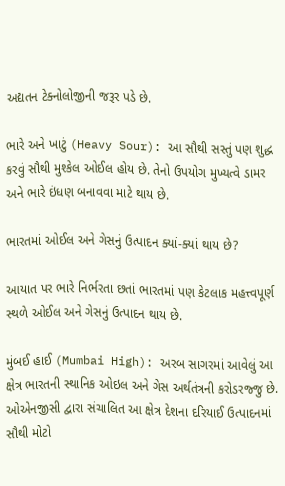અદ્યતન ટેક્નોલોજીની જરૂર પડે છે.

ભારે અને ખાટું (Heavy Sour): આ સૌથી સસ્તું પણ શુદ્ધ કરવું સૌથી મુશ્કેલ ઓઈલ હોય છે. તેનો ઉપયોગ મુખ્યત્વે ડામર અને ભારે ઇંધણ બનાવવા માટે થાય છે.

ભારતમાં ઓઈલ અને ગેસનું ઉત્પાદન ક્યાં-ક્યાં થાય છે?

આયાત પર ભારે નિર્ભરતા છતાં ભારતમાં પણ કેટલાક મહત્ત્વપૂર્ણ સ્થળે ઓઈલ અને ગેસનું ઉત્પાદન થાય છે.

મુંબઈ હાઈ (Mumbai High): અરબ સાગરમાં આવેલું આ ક્ષેત્ર ભારતની સ્થાનિક ઓઇલ અને ગેસ અર્થતંત્રની કરોડરજ્જુ છે. ઓએનજીસી દ્વારા સંચાલિત આ ક્ષેત્ર દેશના દરિયાઈ ઉત્પાદનમાં સૌથી મોટો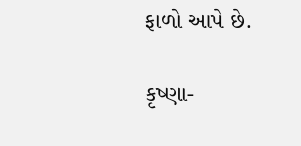ફાળો આપે છે.

કૃષ્ણા-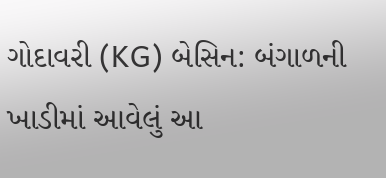ગોદાવરી (KG) બેસિન: બંગાળની ખાડીમાં આવેલું આ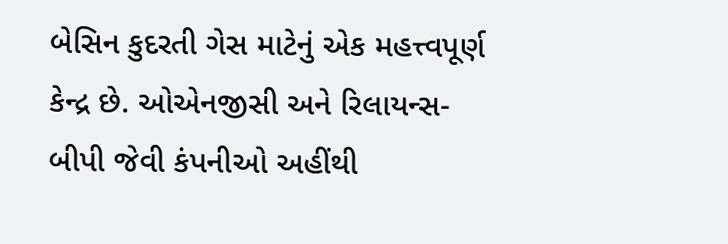બેસિન કુદરતી ગેસ માટેનું એક મહત્ત્વપૂર્ણ કેન્દ્ર છે. ઓએનજીસી અને રિલાયન્સ-બીપી જેવી કંપનીઓ અહીંથી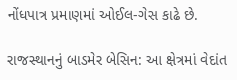નોંધપાત્ર પ્રમાણમાં ઓઈલ-ગેસ કાઢે છે.

રાજસ્થાનનું બાડમેર બેસિન: આ ક્ષેત્રમાં વેદાંત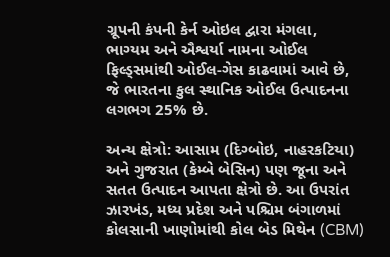ગ્રૂપની કંપની કેર્ન ઓઇલ દ્વારા મંગલા, ભાગ્યમ અને ઐશ્વર્યા નામના ઓઈલ ફિલ્ડ્સમાંથી ઓઈલ-ગેસ કાઢવામાં આવે છે, જે ભારતના કુલ સ્થાનિક ઓઈલ ઉત્પાદનના લગભગ 25% છે.

અન્ય ક્ષેત્રો: આસામ (દિગ્બોઇ, નાહરકટિયા) અને ગુજરાત (કેમ્બે બેસિન) પણ જૂના અને સતત ઉત્પાદન આપતા ક્ષેત્રો છે. આ ઉપરાંત ઝારખંડ, મધ્ય પ્રદેશ અને પશ્ચિમ બંગાળમાં કોલસાની ખાણોમાંથી કોલ બેડ મિથેન (CBM)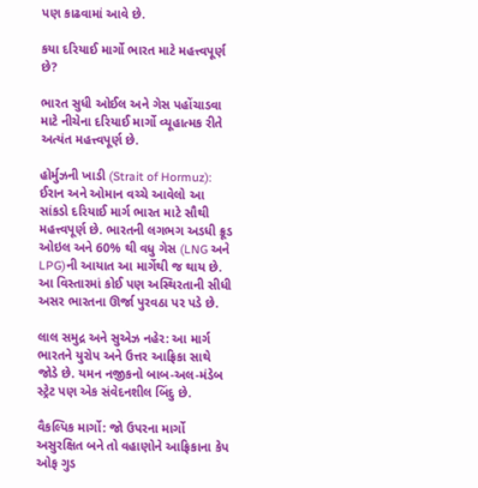પણ કાઢવામાં આવે છે.

કયા દરિયાઈ માર્ગો ભારત માટે મહત્ત્વપૂર્ણ છે?

ભારત સુધી ઓઈલ અને ગેસ પહોંચાડવા માટે નીચેના દરિયાઈ માર્ગો વ્યૂહાત્મક રીતે અત્યંત મહત્ત્વપૂર્ણ છે.

હોર્મુઝની ખાડી (Strait of Hormuz): ઈરાન અને ઓમાન વચ્ચે આવેલો આ સાંકડો દરિયાઈ માર્ગ ભારત માટે સૌથી મહત્ત્વપૂર્ણ છે. ભારતની લગભગ અડધી ક્રૂડ ઓઇલ અને 60% થી વધુ ગેસ (LNG અને LPG)ની આયાત આ માર્ગેથી જ થાય છે. આ વિસ્તારમાં કોઈ પણ અસ્થિરતાની સીધી અસર ભારતના ઊર્જા પુરવઠા પર પડે છે.

લાલ સમુદ્ર અને સુએઝ નહેર: આ માર્ગ ભારતને યુરોપ અને ઉત્તર આફ્રિકા સાથે જોડે છે. યમન નજીકનો બાબ-અલ-મંડેબ સ્ટ્રેટ પણ એક સંવેદનશીલ બિંદુ છે.

વૈકલ્પિક માર્ગો: જો ઉપરના માર્ગો અસુરક્ષિત બને તો વહાણોને આફ્રિકાના કેપ ઓફ ગુડ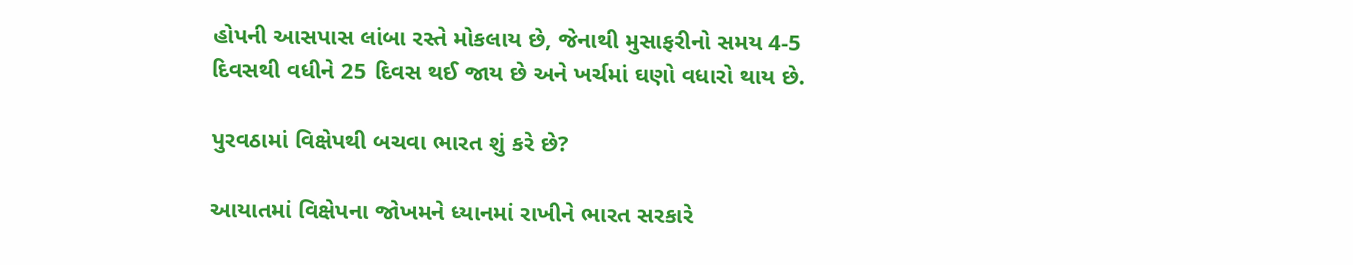હોપની આસપાસ લાંબા રસ્તે મોકલાય છે, જેનાથી મુસાફરીનો સમય 4-5 દિવસથી વધીને 25 દિવસ થઈ જાય છે અને ખર્ચમાં ઘણો વધારો થાય છે.

પુરવઠામાં વિક્ષેપથી બચવા ભારત શું કરે છે?

આયાતમાં વિક્ષેપના જોખમને ધ્યાનમાં રાખીને ભારત સરકારે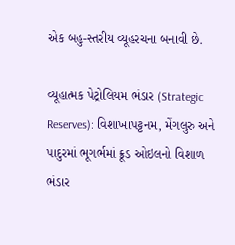એક બહુ-સ્તરીય વ્યૂહરચના બનાવી છે.

વ્યૂહાત્મક પેટ્રોલિયમ ભંડાર (Strategic Reserves): વિશાખાપટ્ટનમ, મેંગલુરુ અને પાદુરમાં ભૂગર્ભમાં ક્રૂડ ઓઇલનો વિશાળ ભંડાર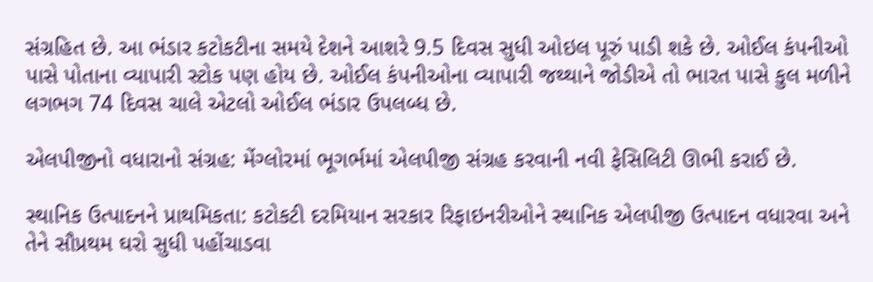સંગ્રહિત છે. આ ભંડાર કટોકટીના સમયે દેશને આશરે 9.5 દિવસ સુધી ઓઇલ પૂરું પાડી શકે છે. ઓઈલ કંપનીઓ પાસે પોતાના વ્યાપારી સ્ટોક પણ હોય છે. ઓઈલ કંપનીઓના વ્યાપારી જથ્થાને જોડીએ તો ભારત પાસે કુલ મળીને લગભગ 74 દિવસ ચાલે એટલો ઓઈલ ભંડાર ઉપલબ્ધ છે.

એલપીજીનો વધારાનો સંગ્રહ: મેંગ્લોરમાં ભૂગર્ભમાં એલપીજી સંગ્રહ કરવાની નવી ફેસિલિટી ઊભી કરાઈ છે.

સ્થાનિક ઉત્પાદનને પ્રાથમિકતા: કટોકટી દરમિયાન સરકાર રિફાઇનરીઓને સ્થાનિક એલપીજી ઉત્પાદન વધારવા અને તેને સૌપ્રથમ ઘરો સુધી પહોંચાડવા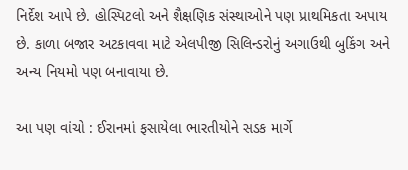નિર્દેશ આપે છે. હોસ્પિટલો અને શૈક્ષણિક સંસ્થાઓને પણ પ્રાથમિકતા અપાય છે. કાળા બજાર અટકાવવા માટે એલપીજી સિલિન્ડરોનું અગાઉથી બુકિંગ અને અન્ય નિયમો પણ બનાવાયા છે.

આ પણ વાંચો : ઈરાનમાં ફસાયેલા ભારતીયોને સડક માર્ગે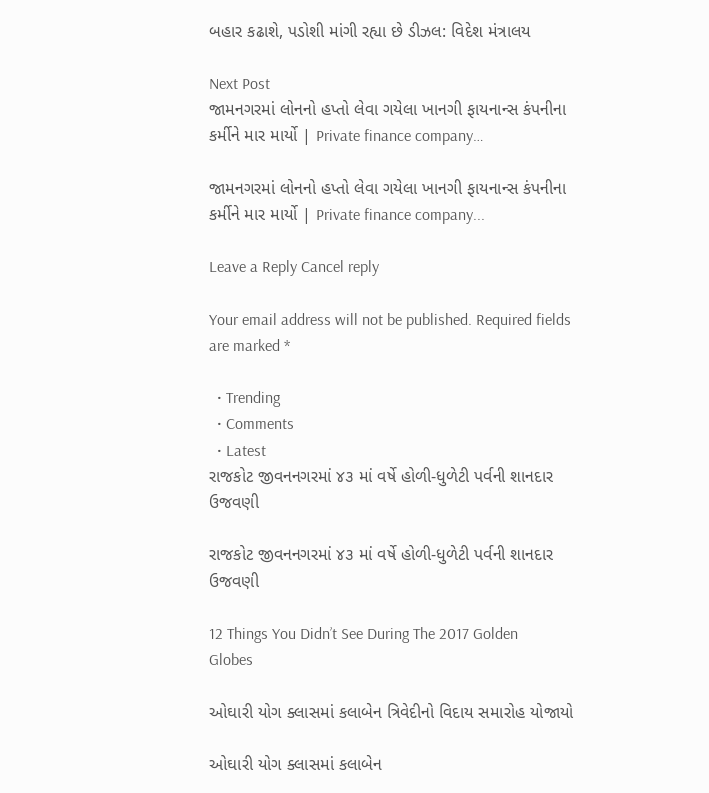બહાર કઢાશે, પડોશી માંગી રહ્યા છે ડીઝલ: વિદેશ મંત્રાલય

Next Post
જામનગરમાં લોનનો હપ્તો લેવા ગયેલા ખાનગી ફાયનાન્સ કંપનીના કર્મીને માર માર્યો | Private finance company…

જામનગરમાં લોનનો હપ્તો લેવા ગયેલા ખાનગી ફાયનાન્સ કંપનીના કર્મીને માર માર્યો | Private finance company...

Leave a Reply Cancel reply

Your email address will not be published. Required fields are marked *

  • Trending
  • Comments
  • Latest
રાજકોટ જીવનનગરમાં ૪૩ માં વર્ષે હોળી-ધુળેટી પર્વની શાનદાર ઉજવણી

રાજકોટ જીવનનગરમાં ૪૩ માં વર્ષે હોળી-ધુળેટી પર્વની શાનદાર ઉજવણી

12 Things You Didn’t See During The 2017 Golden Globes

ઓઘારી યોગ ક્લાસમાં કલાબેન ત્રિવેદીનો વિદાય સમારોહ યોજાયો

ઓઘારી યોગ ક્લાસમાં કલાબેન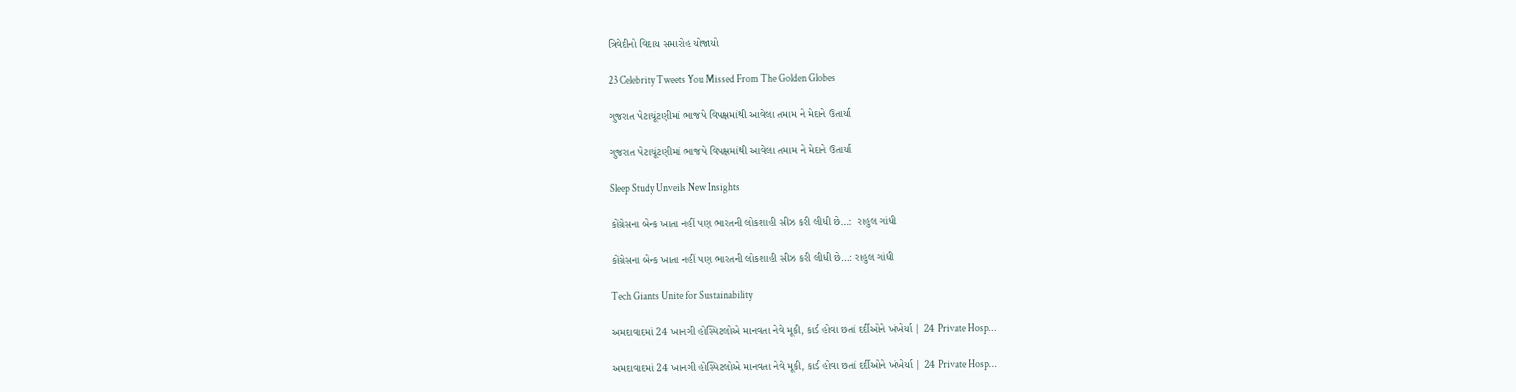ત્રિવેદીનો વિદાય સમારોહ યોજાયો

23 Celebrity Tweets You Missed From The Golden Globes

ગુજરાત પેટાચૂંટણીમાં ભાજપે વિપક્ષમાંથી આવેલા તમામ ને મેદાને ઉતાર્યા

ગુજરાત પેટાચૂંટણીમાં ભાજપે વિપક્ષમાંથી આવેલા તમામ ને મેદાને ઉતાર્યા

Sleep Study Unveils New Insights

કોંગ્રેસના બેન્ક ખાતા નહીં પણ ભારતની લોકશાહી સીઝ કરી લીધી છે…:  રાહુલ ગાંધી

કોંગ્રેસના બેન્ક ખાતા નહીં પણ ભારતની લોકશાહી સીઝ કરી લીધી છે…: રાહુલ ગાંધી

Tech Giants Unite for Sustainability

અમદાવાદમાં 24 ખાનગી હોસ્પિટલોએ માનવતા નેવે મૂકી, કાર્ડ હોવા છતાં દર્દીઓને ખંખેર્યા | 24 Private Hosp…

અમદાવાદમાં 24 ખાનગી હોસ્પિટલોએ માનવતા નેવે મૂકી, કાર્ડ હોવા છતાં દર્દીઓને ખંખેર્યા | 24 Private Hosp…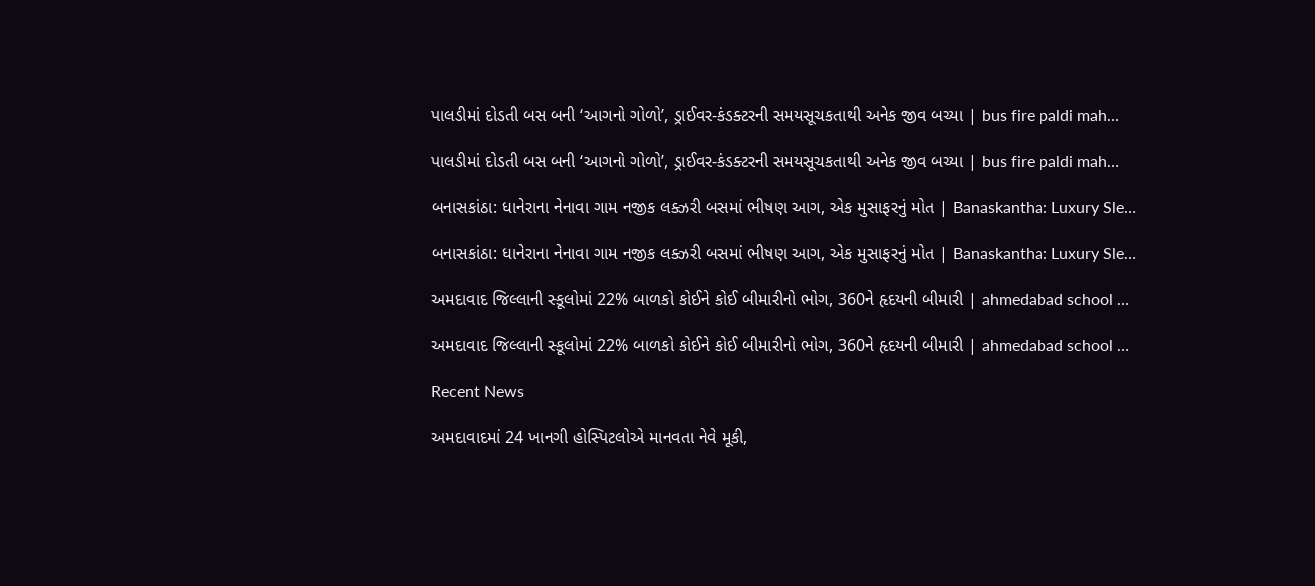પાલડીમાં દોડતી બસ બની ‘આગનો ગોળો’, ડ્રાઈવર-કંડક્ટરની સમયસૂચકતાથી અનેક જીવ બચ્યા | bus fire paldi mah…

પાલડીમાં દોડતી બસ બની ‘આગનો ગોળો’, ડ્રાઈવર-કંડક્ટરની સમયસૂચકતાથી અનેક જીવ બચ્યા | bus fire paldi mah…

બનાસકાંઠા: ધાનેરાના નેનાવા ગામ નજીક લક્ઝરી બસમાં ભીષણ આગ, એક મુસાફરનું મોત | Banaskantha: Luxury Sle…

બનાસકાંઠા: ધાનેરાના નેનાવા ગામ નજીક લક્ઝરી બસમાં ભીષણ આગ, એક મુસાફરનું મોત | Banaskantha: Luxury Sle…

અમદાવાદ જિલ્લાની સ્કૂલોમાં 22% બાળકો કોઈને કોઈ બીમારીનો ભોગ, 360ને હૃદયની બીમારી | ahmedabad school …

અમદાવાદ જિલ્લાની સ્કૂલોમાં 22% બાળકો કોઈને કોઈ બીમારીનો ભોગ, 360ને હૃદયની બીમારી | ahmedabad school …

Recent News

અમદાવાદમાં 24 ખાનગી હોસ્પિટલોએ માનવતા નેવે મૂકી,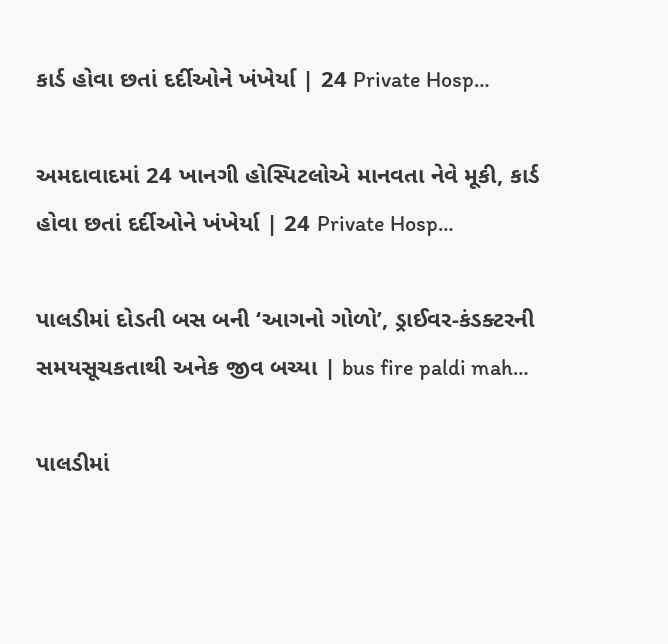કાર્ડ હોવા છતાં દર્દીઓને ખંખેર્યા | 24 Private Hosp…

અમદાવાદમાં 24 ખાનગી હોસ્પિટલોએ માનવતા નેવે મૂકી, કાર્ડ હોવા છતાં દર્દીઓને ખંખેર્યા | 24 Private Hosp…

પાલડીમાં દોડતી બસ બની ‘આગનો ગોળો’, ડ્રાઈવર-કંડક્ટરની સમયસૂચકતાથી અનેક જીવ બચ્યા | bus fire paldi mah…

પાલડીમાં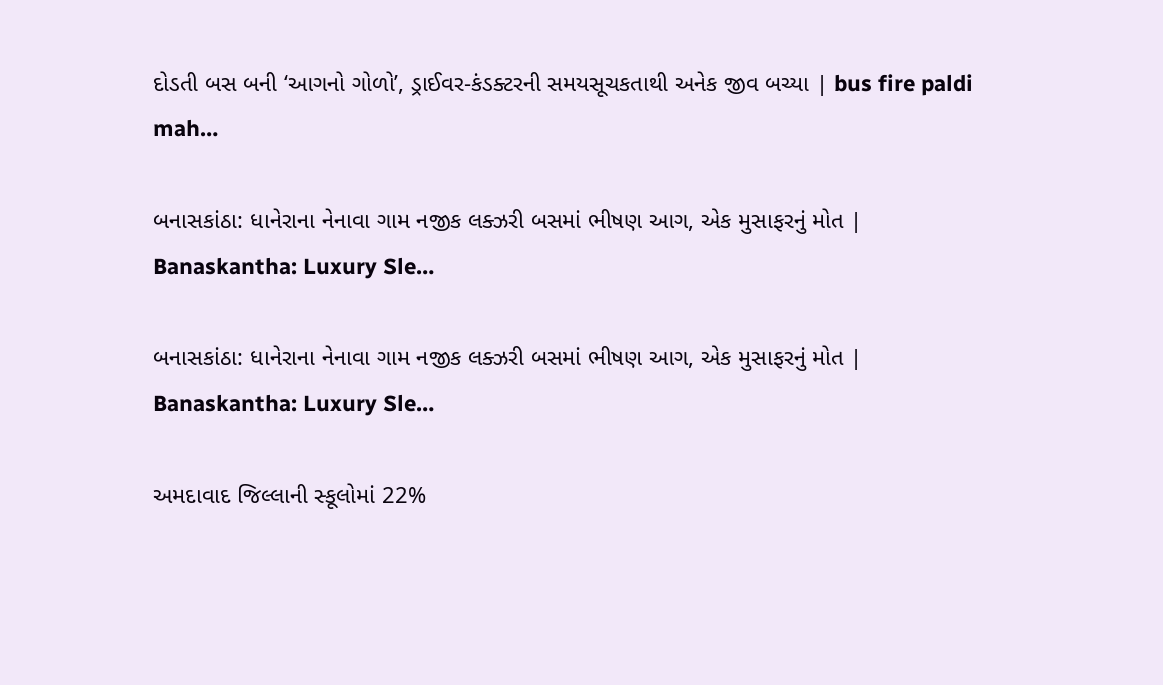દોડતી બસ બની ‘આગનો ગોળો’, ડ્રાઈવર-કંડક્ટરની સમયસૂચકતાથી અનેક જીવ બચ્યા | bus fire paldi mah…

બનાસકાંઠા: ધાનેરાના નેનાવા ગામ નજીક લક્ઝરી બસમાં ભીષણ આગ, એક મુસાફરનું મોત | Banaskantha: Luxury Sle…

બનાસકાંઠા: ધાનેરાના નેનાવા ગામ નજીક લક્ઝરી બસમાં ભીષણ આગ, એક મુસાફરનું મોત | Banaskantha: Luxury Sle…

અમદાવાદ જિલ્લાની સ્કૂલોમાં 22%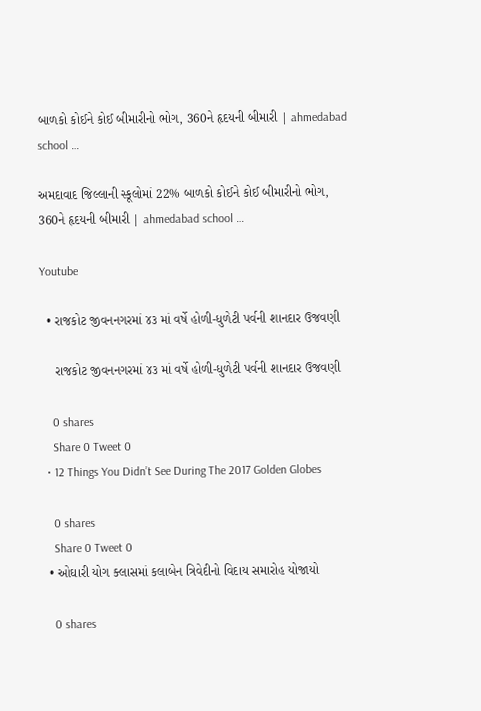બાળકો કોઈને કોઈ બીમારીનો ભોગ, 360ને હૃદયની બીમારી | ahmedabad school …

અમદાવાદ જિલ્લાની સ્કૂલોમાં 22% બાળકો કોઈને કોઈ બીમારીનો ભોગ, 360ને હૃદયની બીમારી | ahmedabad school …

Youtube

  • રાજકોટ જીવનનગરમાં ૪૩ માં વર્ષે હોળી-ધુળેટી પર્વની શાનદાર ઉજવણી

    રાજકોટ જીવનનગરમાં ૪૩ માં વર્ષે હોળી-ધુળેટી પર્વની શાનદાર ઉજવણી

    0 shares
    Share 0 Tweet 0
  • 12 Things You Didn’t See During The 2017 Golden Globes

    0 shares
    Share 0 Tweet 0
  • ઓઘારી યોગ ક્લાસમાં કલાબેન ત્રિવેદીનો વિદાય સમારોહ યોજાયો

    0 shares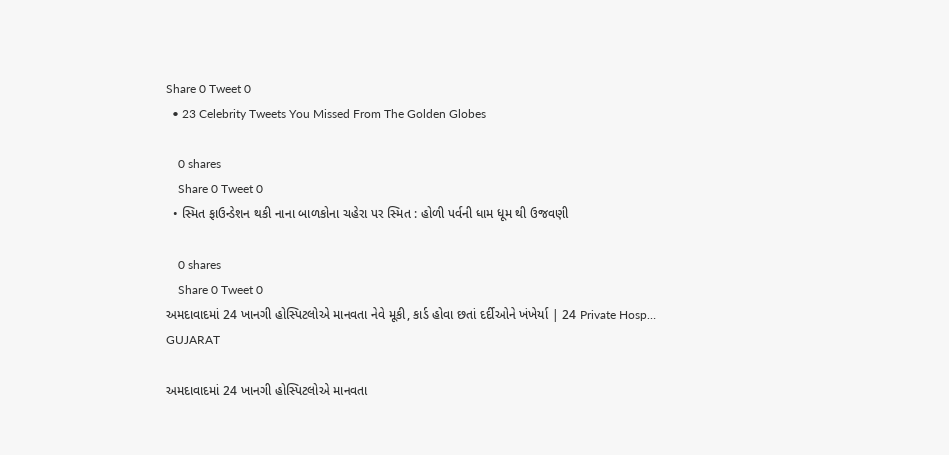Share 0 Tweet 0
  • 23 Celebrity Tweets You Missed From The Golden Globes

    0 shares
    Share 0 Tweet 0
  • સ્મિત ફાઉન્ડેશન થકી નાના બાળકોના ચહેરા પર સ્મિત : હોળી પર્વની ધામ ધૂમ થી ઉજવણી

    0 shares
    Share 0 Tweet 0
અમદાવાદમાં 24 ખાનગી હોસ્પિટલોએ માનવતા નેવે મૂકી, કાર્ડ હોવા છતાં દર્દીઓને ખંખેર્યા | 24 Private Hosp…
GUJARAT

અમદાવાદમાં 24 ખાનગી હોસ્પિટલોએ માનવતા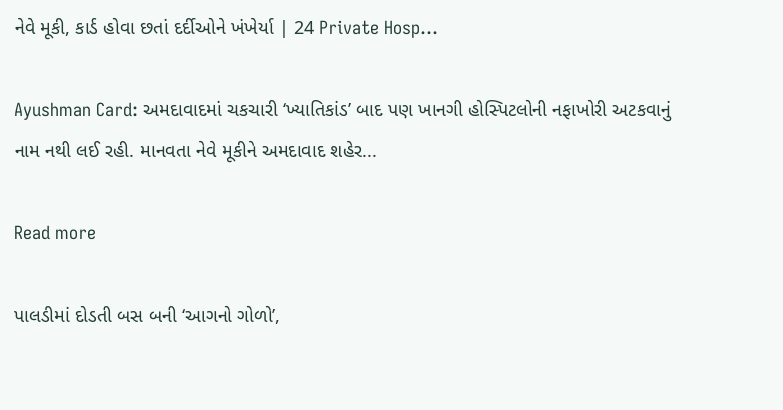નેવે મૂકી, કાર્ડ હોવા છતાં દર્દીઓને ખંખેર્યા | 24 Private Hosp…

Ayushman Card: અમદાવાદમાં ચકચારી ‘ખ્યાતિકાંડ’ બાદ પણ ખાનગી હોસ્પિટલોની નફાખોરી અટકવાનું નામ નથી લઈ રહી. માનવતા નેવે મૂકીને અમદાવાદ શહેર...

Read more

પાલડીમાં દોડતી બસ બની ‘આગનો ગોળો’,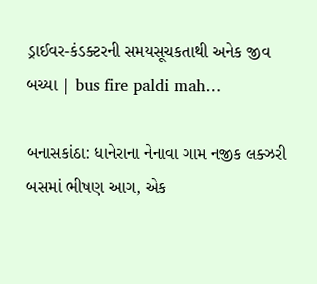ડ્રાઈવર-કંડક્ટરની સમયસૂચકતાથી અનેક જીવ બચ્યા | bus fire paldi mah…

બનાસકાંઠા: ધાનેરાના નેનાવા ગામ નજીક લક્ઝરી બસમાં ભીષણ આગ, એક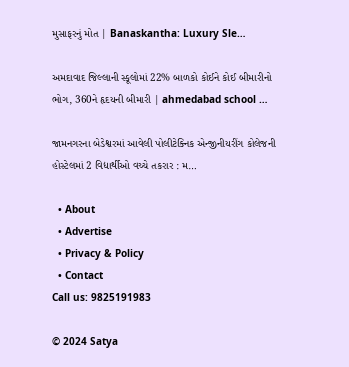મુસાફરનું મોત | Banaskantha: Luxury Sle…

અમદાવાદ જિલ્લાની સ્કૂલોમાં 22% બાળકો કોઈને કોઈ બીમારીનો ભોગ, 360ને હૃદયની બીમારી | ahmedabad school …

જામનગરના બેડેશ્વરમાં આવેલી પોલીટેક્નિક એન્જીનીયરીંગ કોલેજની હોસ્ટેલમાં 2 વિદ્યાર્થીઓ વચ્ચે તકરાર : મ…

  • About
  • Advertise
  • Privacy & Policy
  • Contact
Call us: 9825191983

© 2024 Satya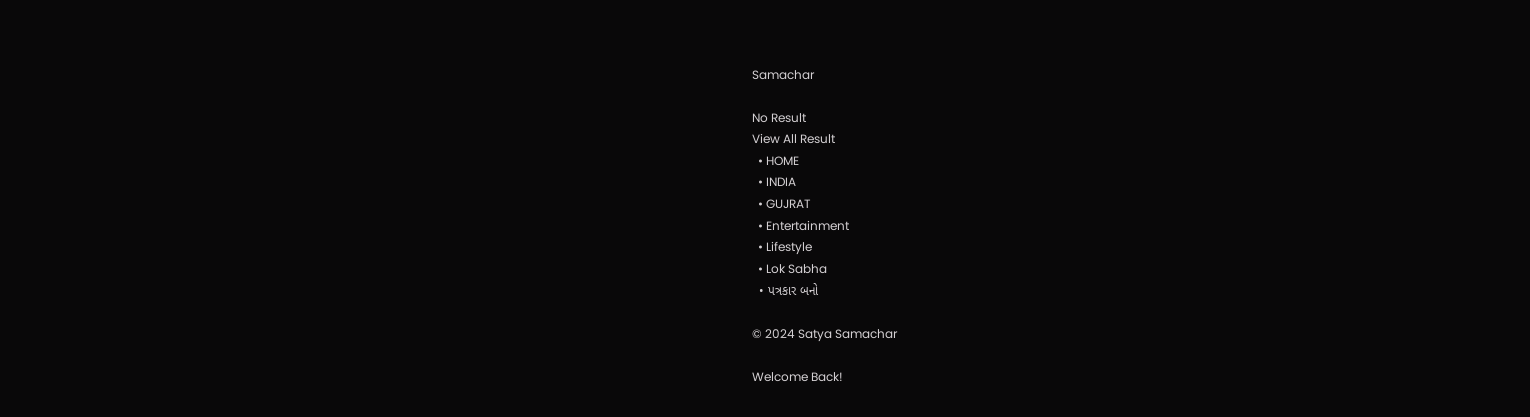Samachar

No Result
View All Result
  • HOME
  • INDIA
  • GUJRAT
  • Entertainment
  • Lifestyle
  • Lok Sabha
  • પત્રકાર બનો

© 2024 Satya Samachar

Welcome Back!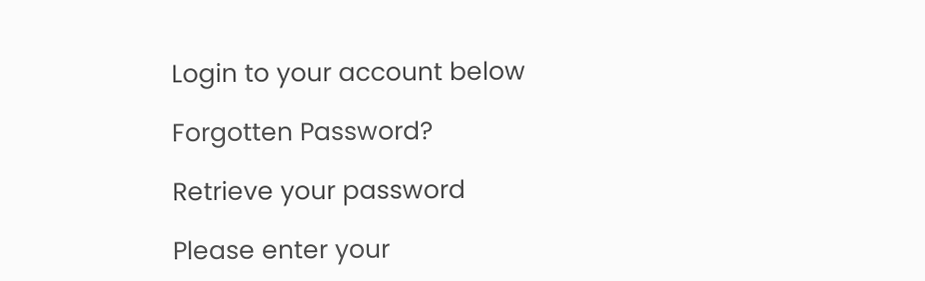Login to your account below

Forgotten Password?

Retrieve your password

Please enter your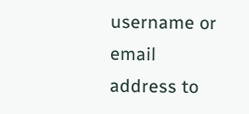username or email address to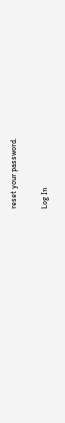reset your password.

Log In